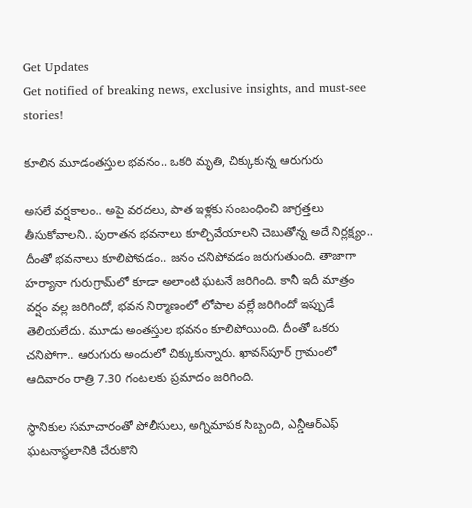Get Updates
Get notified of breaking news, exclusive insights, and must-see stories!

కూలిన మూడంతస్తుల భవనం.. ఒకరి మృతి, చిక్కుకున్న ఆరుగురు

అసలే వర్షకాలం.. అపై వరదలు, పాత ఇళ్లకు సంబంధించి జాగ్రత్తలు తీసుకోవాలని.. పురాతన భవనాలు కూల్చివేయాలని చెబుతోన్న అదే నిర్లక్ష్యం.. దీంతో భవనాలు కూలిపోవడం.. జనం చనిపోవడం జరుగుతుంది. తాజాగా హర్యానా గురుగ్రామ్‌లో కూడా అలాంటి ఘటనే జరిగింది. కానీ ఇదీ మాత్రం వర్షం వల్ల జరిగిందో, భవన నిర్మాణంలో లోపాల వల్లే జరిగిందో ఇప్పుడే తెలియలేదు. మూడు అంతస్తుల భవనం కూలిపోయింది. దీంతో ఒకరు చనిపోగా.. ఆరుగురు అందులో చిక్కుకున్నారు. ఖావస్‌పూర్ గ్రామంలో ఆదివారం రాత్రి 7.30 గంటలకు ప్రమాదం జరిగింది.

స్థానికుల సమాచారంతో పోలీసులు, అగ్నిమాపక సిబ్బంది, ఎన్డీఆర్ఎఫ్ ఘటనాస్థలానికి చేరుకొని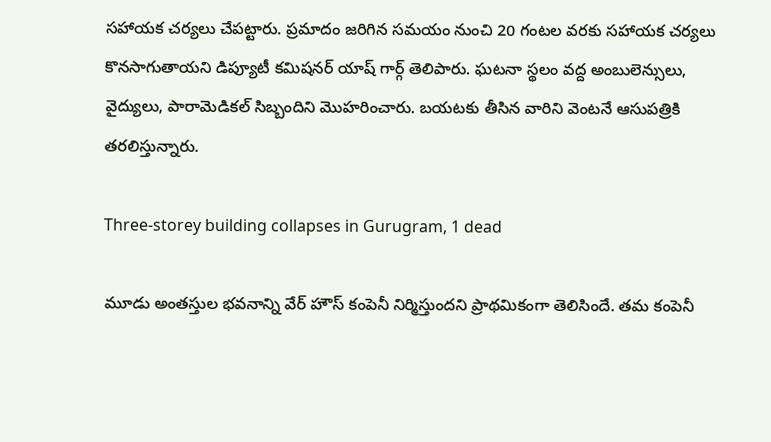సహాయక చర్యలు చేపట్టారు. ప్రమాదం జరిగిన సమయం నుంచి 20 గంటల వరకు సహాయక చర్యలు కొనసాగుతాయని డిప్యూటీ కమిషనర్ యాష్ గార్గ్ తెలిపారు. ఘటనా స్థలం వద్ద అంబులెన్సులు, వైద్యులు, పారామెడికల్ సిబ్బందిని మొహరించారు. బయటకు తీసిన వారిని వెంటనే ఆసుపత్రికి తరలిస్తున్నారు.

Three-storey building collapses in Gurugram, 1 dead

మూడు అంతస్తుల భవనాన్ని వేర్ హౌస్ కంపెనీ నిర్మిస్తుందని ప్రాథమికంగా తెలిసిందే. తమ కంపెనీ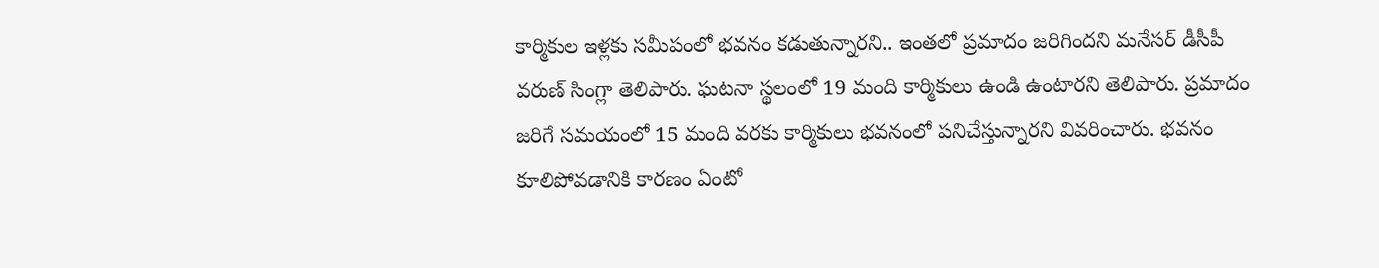కార్మికుల ఇళ్లకు సమీపంలో భవనం కడుతున్నారని.. ఇంతలో ప్రమాదం జరిగిందని మనేసర్ డీసీపీ వరుణ్ సింగ్లా తెలిపారు. ఘటనా స్థలంలో 19 మంది కార్మికులు ఉండి ఉంటారని తెలిపారు. ప్రమాదం జరిగే సమయంలో 15 మంది వరకు కార్మికులు భవనంలో పనిచేస్తున్నారని వివరించారు. భవనం కూలిపోవడానికి కారణం ఏంటో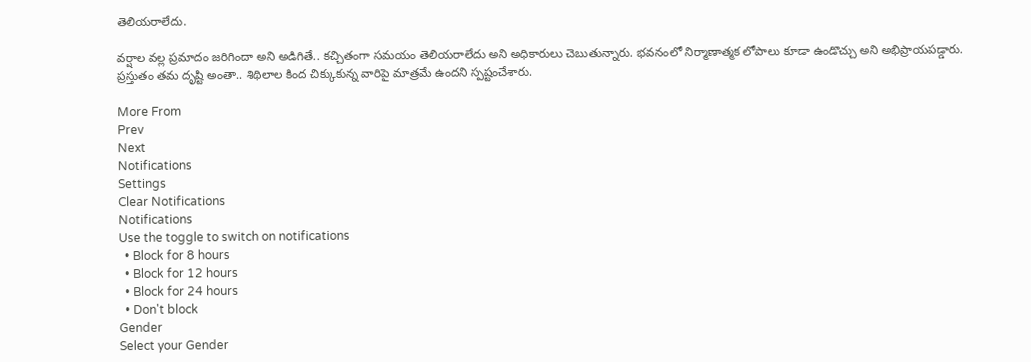తెలియరాలేదు.

వర్షాల వల్ల ప్రమాదం జరిగిందా అని అడిగితే.. కచ్చితంగా సమయం తెలియరాలేదు అని అధికారులు చెబుతున్నారు. భవనంలో నిర్మాణాత్మక లోపాలు కూడా ఉండొచ్చు అని అభిప్రాయపడ్డారు. ప్రస్తుతం తమ దృష్టి అంతా.. శిథిలాల కింద చిక్కుకున్న వారిపై మాత్రమే ఉందని స్పష్టంచేశారు.

More From
Prev
Next
Notifications
Settings
Clear Notifications
Notifications
Use the toggle to switch on notifications
  • Block for 8 hours
  • Block for 12 hours
  • Block for 24 hours
  • Don't block
Gender
Select your Gender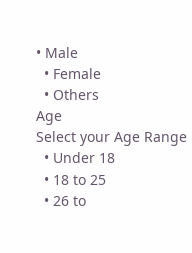• Male
  • Female
  • Others
Age
Select your Age Range
  • Under 18
  • 18 to 25
  • 26 to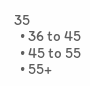35
  • 36 to 45
  • 45 to 55
  • 55+